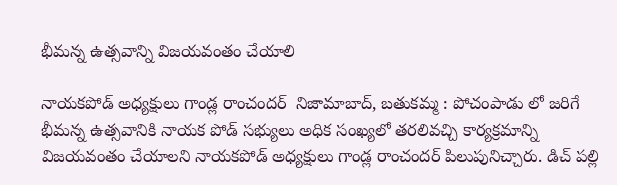భీమన్న ఉత్సవాన్ని విజయవంతం చేయాలి

నాయకపోడ్ అధ్యక్షులు గాండ్ల రాంచందర్  నిజామాబాద్, బతుకమ్మ : పోచంపాడు లో జరిగే భీమన్న ఉత్సవానికి నాయక పోడ్ సభ్యులు అధిక సంఖ్యలో తరలివచ్చి కార్యక్రమాన్ని విజయవంతం చేయాలని నాయకపోడ్ అధ్యక్షులు గాండ్ల రాంచందర్ పిలుపునిచ్చారు. డిచ్ పల్లి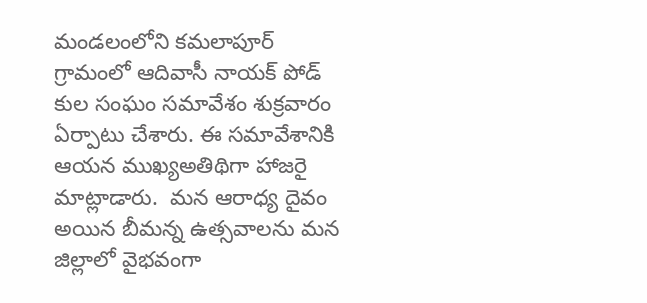మండలంలోని కమలాపూర్ గ్రామంలో ఆదివాసీ నాయక్ పోడ్ కుల సంఘం సమావేశం శుక్రవారం ఏర్పాటు చేశారు. ఈ సమావేశానికి ఆయన ముఖ్యఅతిథిగా హాజరై మాట్లాడారు.  మన ఆరాధ్య దైవం అయిన బీమన్న ఉత్సవాలను మన జిల్లాలో వైభవంగా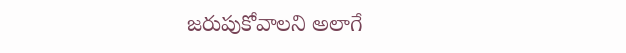జరుపుకోవాలని అలాగే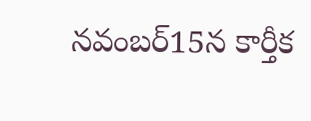నవంబర్15న కార్తీక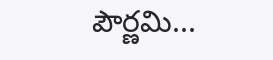పౌర్ణమి...